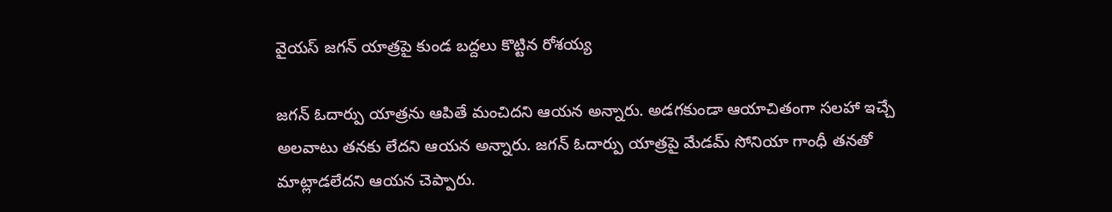వైయస్ జగన్ యాత్రపై కుండ బద్దలు కొట్టిన రోశయ్య

జగన్ ఓదార్పు యాత్రను ఆపితే మంచిదని ఆయన అన్నారు. అడగకుండా ఆయాచితంగా సలహా ఇచ్చే అలవాటు తనకు లేదని ఆయన అన్నారు. జగన్ ఓదార్పు యాత్రపై మేడమ్ సోనియా గాంధీ తనతో మాట్లాడలేదని ఆయన చెప్పారు.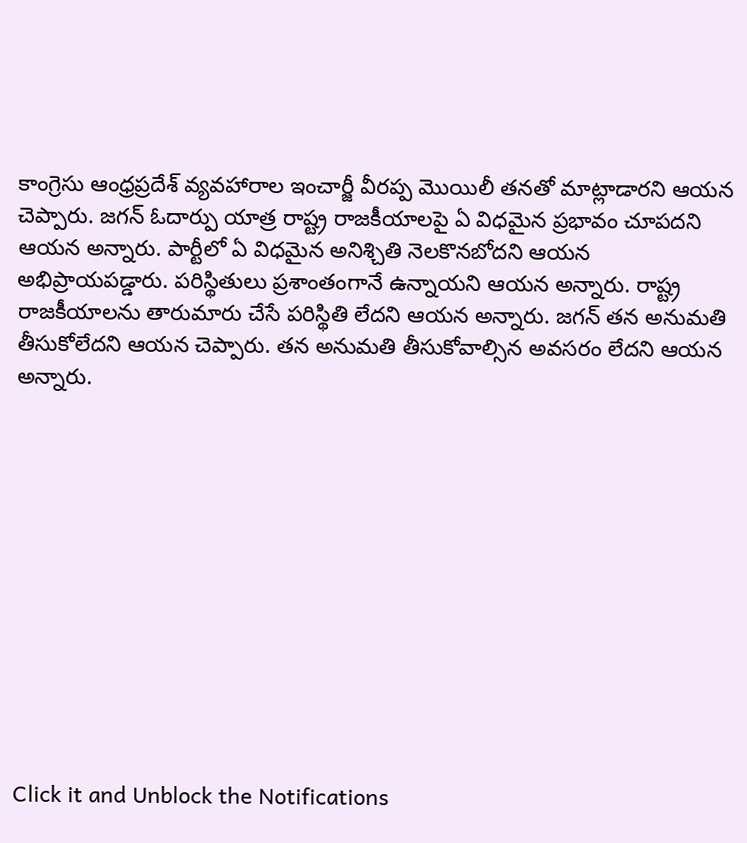కాంగ్రెసు ఆంధ్రప్రదేశ్ వ్యవహారాల ఇంచార్జీ వీరప్ప మొయిలీ తనతో మాట్లాడారని ఆయన చెప్పారు. జగన్ ఓదార్పు యాత్ర రాష్ట్ర రాజకీయాలపై ఏ విధమైన ప్రభావం చూపదని ఆయన అన్నారు. పార్టీలో ఏ విధమైన అనిశ్చితి నెలకొనబోదని ఆయన అభిప్రాయపడ్డారు. పరిస్థితులు ప్రశాంతంగానే ఉన్నాయని ఆయన అన్నారు. రాష్ట్ర రాజకీయాలను తారుమారు చేసే పరిస్థితి లేదని ఆయన అన్నారు. జగన్ తన అనుమతి తీసుకోలేదని ఆయన చెప్పారు. తన అనుమతి తీసుకోవాల్సిన అవసరం లేదని ఆయన అన్నారు.












Click it and Unblock the Notifications